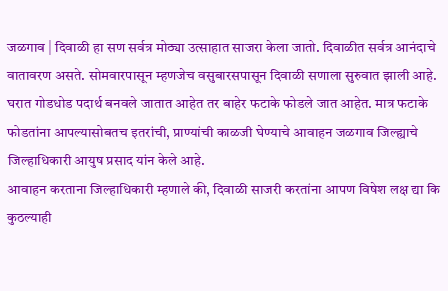जळगाव | दिवाळी हा सण सर्वत्र मोठ्या उत्साहात साजरा केला जातो. दिवाळीत सर्वत्र आनंदाचे वातावरण असते. सोमवारपासून म्हणजेच वसुबारसपासून दिवाळी सणाला सुरुवात झाली आहे. घरात गोडधोड पदार्थ बनवले जातात आहेत तर बाहेर फटाके फोडले जात आहेत. मात्र फटाके फोडतांना आपल्यासोबतच इतरांची, प्राण्यांची काळजी घेण्याचे आवाहन जळगाव जिल्ह्याचे जिल्हाधिकारी आयुष प्रसाद यांन केले आहे.
आवाहन करताना जिल्हाधिकारी म्हणाले की, दिवाळी साजरी करतांना आपण विषेश लक्ष द्या कि कुठल्याही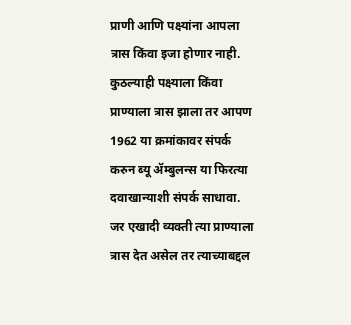प्राणी आणि पक्ष्यांना आपला त्रास किंवा इजा होणार नाही. कुठल्याही पक्ष्याला किंवा प्राण्याला त्रास झाला तर आपण 1962 या क्रमांकावर संपर्क करुन ब्यू ॲम्बुलन्स या फिरत्या दवाखान्याशी संपर्क साधावा. जर एखादी व्यक्ती त्या प्राण्याला त्रास देत असेल तर त्याच्याबद्दल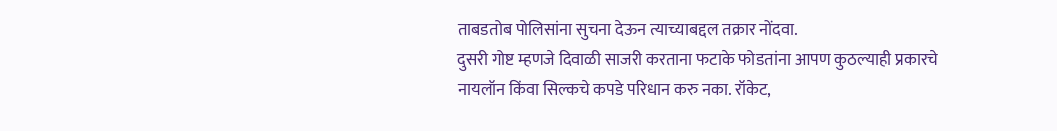ताबडतोब पोलिसांना सुचना देऊन त्याच्याबद्दल तक्रार नोंदवा.
दुसरी गोष्ट म्हणजे दिवाळी साजरी करताना फटाके फोडतांना आपण कुठल्याही प्रकारचे नायलॉन किंवा सिल्कचे कपडे परिधान करु नका. रॉकेट,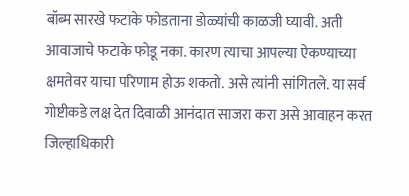बॉब्म सारखे फटाके फोडताना डोळ्यांची काळजी घ्यावी. अती आवाजाचे फटाके फोडू नका. कारण त्याचा आपल्या ऐकण्याच्या क्षमतेवर याचा परिणाम होऊ शकतो. असे त्यांनी सांगितले. या सर्व गोष्टीकडे लक्ष देत दिवाळी आनंदात साजरा करा असे आवाहन करत जिल्हाधिकारी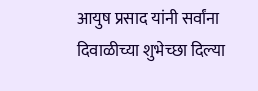आयुष प्रसाद यांनी सर्वांना दिवाळीच्या शुभेच्छा दिल्या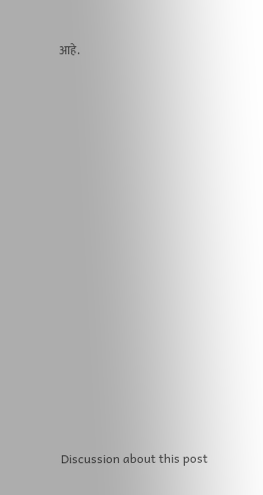आहे.















Discussion about this post